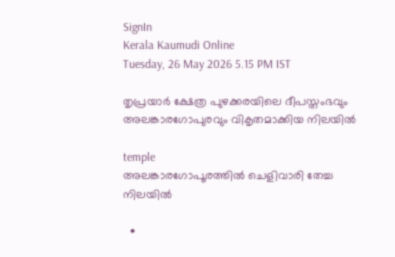SignIn
Kerala Kaumudi Online
Tuesday, 26 May 2026 5.15 PM IST

തൃപ്രയാർ ക്ഷേത്ര പുഴക്കരയിലെ ദീപസ്തംഭവും അലങ്കാരഗോപുരവും വികൃതമാക്കിയ നിലയിൽ

temple
അലങ്കാരഗോപൂരത്തിൽ ചെളിവാരി തേച്ച നിലയിൽ

  •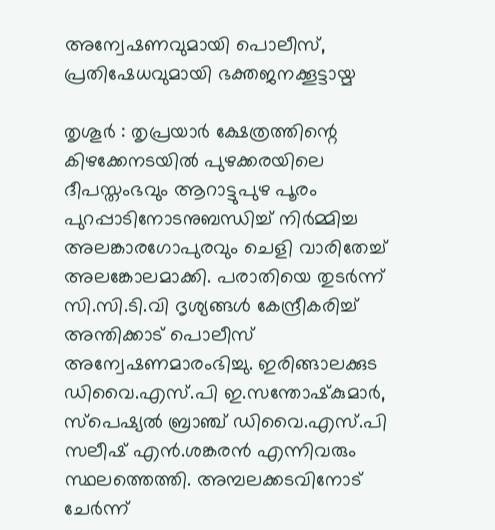അന്വേഷണവുമായി പൊലീസ്, പ്രതിഷേധവുമായി ഭക്തജനക്കൂട്ടായ്മ

തൃശൂർ : തൃപ്രയാർ ക്ഷേത്രത്തിന്റെ കിഴക്കേനടയിൽ പുഴക്കരയിലെ ദീപസ്തംഭവും ആറാട്ടുപുഴ പൂരം പുറപ്പാടിനോടനുബന്ധിച്ച് നിർമ്മിച്ച അലങ്കാരഗോപുരവും ചെളി വാരിതേച്ച് അലങ്കോലമാക്കി. പരാതിയെ തുടർന്ന് സി.സി.ടി.വി ദൃശ്യങ്ങൾ കേന്ദ്രീകരിച്ച് അന്തിക്കാട് പൊലീസ് അന്വേഷണമാരംഭിച്ചു. ഇരിങ്ങാലക്കുട ഡിവൈ.എസ്.പി ഇ.സന്തോഷ്‌കുമാർ, സ്‌പെഷ്യൽ ബ്രാഞ്ച് ഡിവൈ.എസ്.പി സലീഷ് എൻ.ശങ്കരൻ എന്നിവരും സ്ഥലത്തെത്തി. അമ്പലക്കടവിനോട് ചേർന്ന്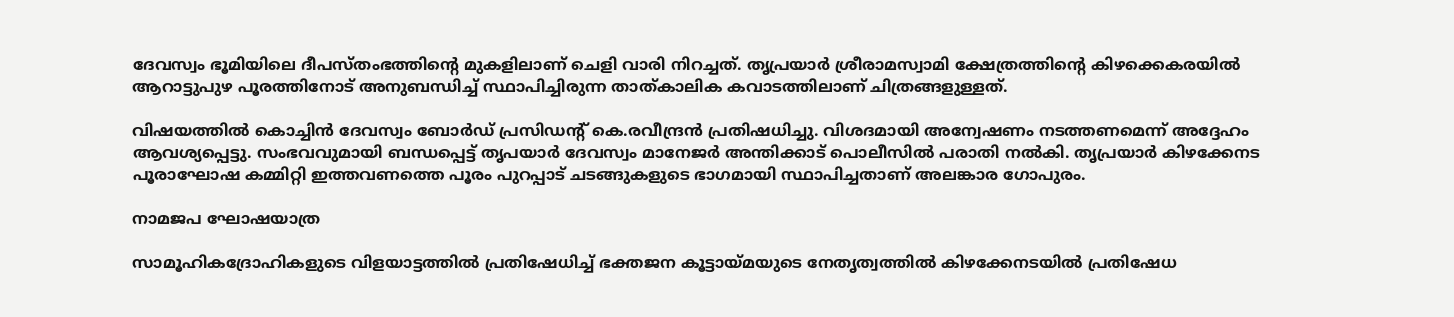ദേവസ്വം ഭൂമിയിലെ ദീപസ്തംഭത്തിന്റെ മുകളിലാണ് ചെളി വാരി നിറച്ചത്. തൃപ്രയാർ ശ്രീരാമസ്വാമി ക്ഷേത്രത്തിന്റെ കിഴക്കെകരയിൽ ആറാട്ടുപുഴ പൂരത്തിനോട് അനുബന്ധിച്ച് സ്ഥാപിച്ചിരുന്ന താത്കാലിക കവാടത്തിലാണ് ചിത്രങ്ങളുള്ളത്.

വിഷയത്തിൽ കൊച്ചിൻ ദേവസ്വം ബോർഡ് പ്രസിഡന്റ് കെ.രവീന്ദ്രൻ പ്രതിഷധിച്ചു. വിശദമായി അന്വേഷണം നടത്തണമെന്ന് അദ്ദേഹം ആവശ്യപ്പെട്ടു. സംഭവവുമായി ബന്ധപ്പെട്ട് തൃപയാർ ദേവസ്വം മാനേജർ അന്തിക്കാട് പൊലീസിൽ പരാതി നൽകി. തൃപ്രയാർ കിഴക്കേനട പൂരാഘോഷ കമ്മിറ്റി ഇത്തവണത്തെ പൂരം പുറപ്പാട് ചടങ്ങുകളുടെ ഭാഗമായി സ്ഥാപിച്ചതാണ് അലങ്കാര ഗോപുരം.

നാമജപ ഘോഷയാത്ര

സാമൂഹികദ്രോഹികളുടെ വിളയാട്ടത്തിൽ പ്രതിഷേധിച്ച് ഭക്തജന കൂട്ടായ്മയുടെ നേതൃത്വത്തിൽ കിഴക്കേനടയിൽ പ്രതിഷേധ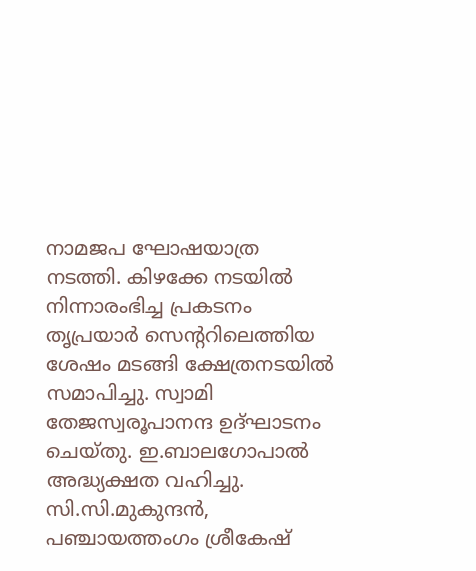നാമജപ ഘോഷയാത്ര നടത്തി. കിഴക്കേ നടയിൽ നിന്നാരംഭിച്ച പ്രകടനം തൃപ്രയാർ സെന്ററിലെത്തിയ ശേഷം മടങ്ങി ക്ഷേത്രനടയിൽ സമാപിച്ചു. സ്വാമി തേജസ്വരൂപാനന്ദ ഉദ്ഘാടനം ചെയ്തു. ഇ.ബാലഗോപാൽ അദ്ധ്യക്ഷത വഹിച്ചു. സി.സി.മുകുന്ദൻ, പഞ്ചായത്തംഗം ശ്രീകേഷ്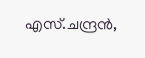എസ്.ചന്ദ്രൻ,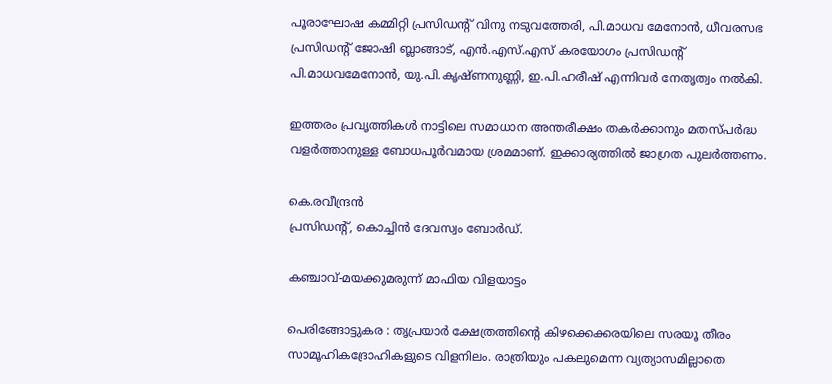പൂരാഘോഷ കമ്മിറ്റി പ്രസിഡന്റ് വിനു നടുവത്തേരി, പി.മാധവ മേനോൻ, ധീവരസഭ പ്രസിഡന്റ് ജോഷി ബ്ലാങ്ങാട്, എൻ.എസ്.എസ് കരയോഗം പ്രസിഡന്റ് പി.മാധവമേനോൻ, യു.പി.കൃഷ്ണനുണ്ണി, ഇ.പി.ഹരീഷ് എന്നിവർ നേതൃത്വം നൽകി.

ഇത്തരം പ്രവൃത്തികൾ നാട്ടിലെ സമാധാന അന്തരീക്ഷം തകർക്കാനും മതസ്പർദ്ധ വളർത്താനുള്ള ബോധപൂർവമായ ശ്രമമാണ്. ഇക്കാര്യത്തിൽ ജാഗ്രത പുലർത്തണം.

കെ.രവീന്ദ്രൻ
പ്രസിഡന്റ്, കൊച്ചിൻ ദേവസ്വം ബോർഡ്.

കഞ്ചാവ്-മയക്കുമരുന്ന് മാഫിയ വിളയാട്ടം

പെരിങ്ങോട്ടുകര : തൃപ്രയാർ ക്ഷേത്രത്തിന്റെ കിഴക്കെക്കരയിലെ സരയൂ തീരം സാമൂഹികദ്രോഹികളുടെ വിളനിലം. രാത്രിയും പകലുമെന്ന വ്യത്യാസമില്ലാതെ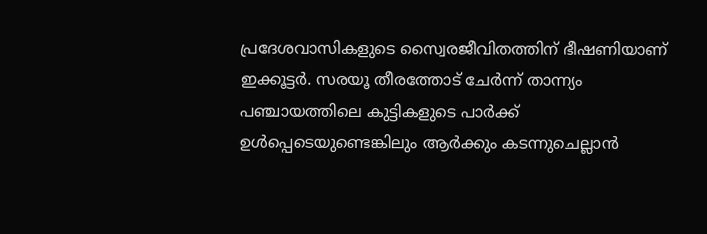പ്രദേശവാസികളുടെ സ്വൈരജീവിതത്തിന് ഭീഷണിയാണ് ഇക്കൂട്ടർ. സരയൂ തീരത്തോട് ചേർന്ന് താന്ന്യം പഞ്ചായത്തിലെ കുട്ടികളുടെ പാർക്ക് ഉൾപ്പെടെയുണ്ടെങ്കിലും ആർക്കും കടന്നുചെല്ലാൻ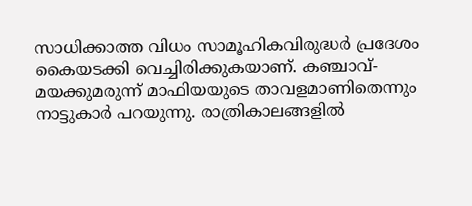സാധിക്കാത്ത വിധം സാമൂഹികവിരുദ്ധർ പ്രദേശം കൈയടക്കി വെച്ചിരിക്കുകയാണ്. കഞ്ചാവ്-മയക്കുമരുന്ന് മാഫിയയുടെ താവളമാണിതെന്നും നാട്ടുകാർ പറയുന്നു. രാത്രികാലങ്ങളിൽ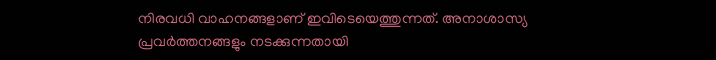നിരവധി വാഹനങ്ങളാണ് ഇവിടെയെത്തുന്നത്. അനാശാസ്യ പ്രവർത്തനങ്ങളും നടക്കുന്നതായി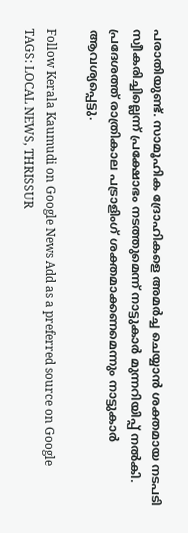പരാതിയുണ്ട്. സാമൂഹിക ദ്രോഹികളെ അമർച്ച ചെയ്യാൻ ശക്തമായ നടപടി സ്വീകരിച്ചില്ലെന്ന് പ്രക്ഷോഭം നടത്തുമെന്ന് നാട്ടുകാർ മുന്നറിയിപ്പ് നൽകി. പ്രദേശത്ത് രാത്രികാല പട്രാളിംഗ് ശക്തമാക്കണമെന്നും നാട്ടുകാർ ആവശ്യപ്പെട്ടു.

Follow Kerala Kaumudi on Google News Add as a preferred source on Google
TAGS: LOCAL NEWS, THRISSUR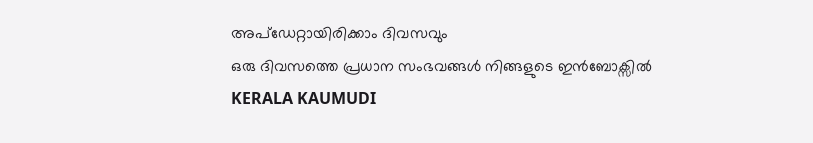അപ്ഡേറ്റായിരിക്കാം ദിവസവും
ഒരു ദിവസത്തെ പ്രധാന സംഭവങ്ങൾ നിങ്ങളുടെ ഇൻബോക്സിൽ
KERALA KAUMUDI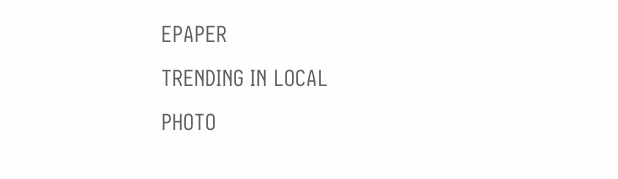EPAPER
TRENDING IN LOCAL
PHOTO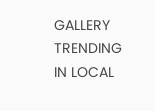GALLERY
TRENDING IN LOCAL